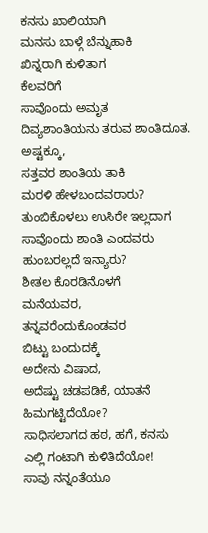ಕನಸು ಖಾಲಿಯಾಗಿ
ಮನಸು ಬಾಳ್ಗೆ ಬೆನ್ನುಹಾಕಿ
ಖಿನ್ನರಾಗಿ ಕುಳಿತಾಗ
ಕೆಲವರಿಗೆ
ಸಾವೊಂದು ಅಮೃತ
ದಿವ್ಯಶಾಂತಿಯನು ತರುವ ಶಾಂತಿದೂತ.
ಅಷ್ಟಕ್ಕೂ,
ಸತ್ತವರ ಶಾಂತಿಯ ತಾಕಿ
ಮರಳಿ ಹೇಳಬಂದವರಾರು?
ತುಂಬಿಕೊಳಲು ಉಸಿರೇ ಇಲ್ಲದಾಗ
ಸಾವೊಂದು ಶಾಂತಿ ಎಂದವರು
ಹುಂಬರಲ್ಲದೆ ಇನ್ಯಾರು?
ಶೀತಲ ಕೊರಡಿನೊಳಗೆ
ಮನೆಯವರ,
ತನ್ನವರೆಂದುಕೊಂಡವರ
ಬಿಟ್ಟು ಬಂದುದಕ್ಕೆ
ಅದೇನು ವಿಷಾದ,
ಅದೆಷ್ಟು ಚಡಪಡಿಕೆ, ಯಾತನೆ
ಹಿಮಗಟ್ಟಿದೆಯೋ?
ಸಾಧಿಸಲಾಗದ ಹಠ, ಹಗೆ, ಕನಸು
ಎಲ್ಲಿ ಗಂಟಾಗಿ ಕುಳಿತಿದೆಯೋ!
ಸಾವು ನನ್ನಂತೆಯೂ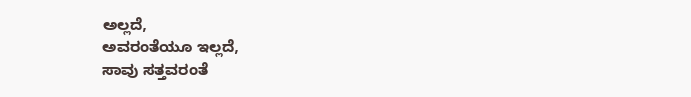ಅಲ್ಲದೆ,
ಅವರಂತೆಯೂ ಇಲ್ಲದೆ,
ಸಾವು ಸತ್ತವರಂತೆ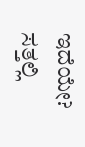ಇದೆಯೇ?
ಸತ್ತಲ್ಲಿ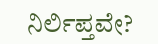ನಿರ್ಲಿಪ್ತವೇ?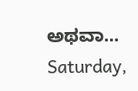ಅಥವಾ...
Saturday,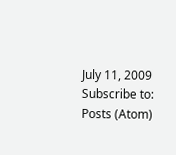July 11, 2009
Subscribe to:
Posts (Atom)